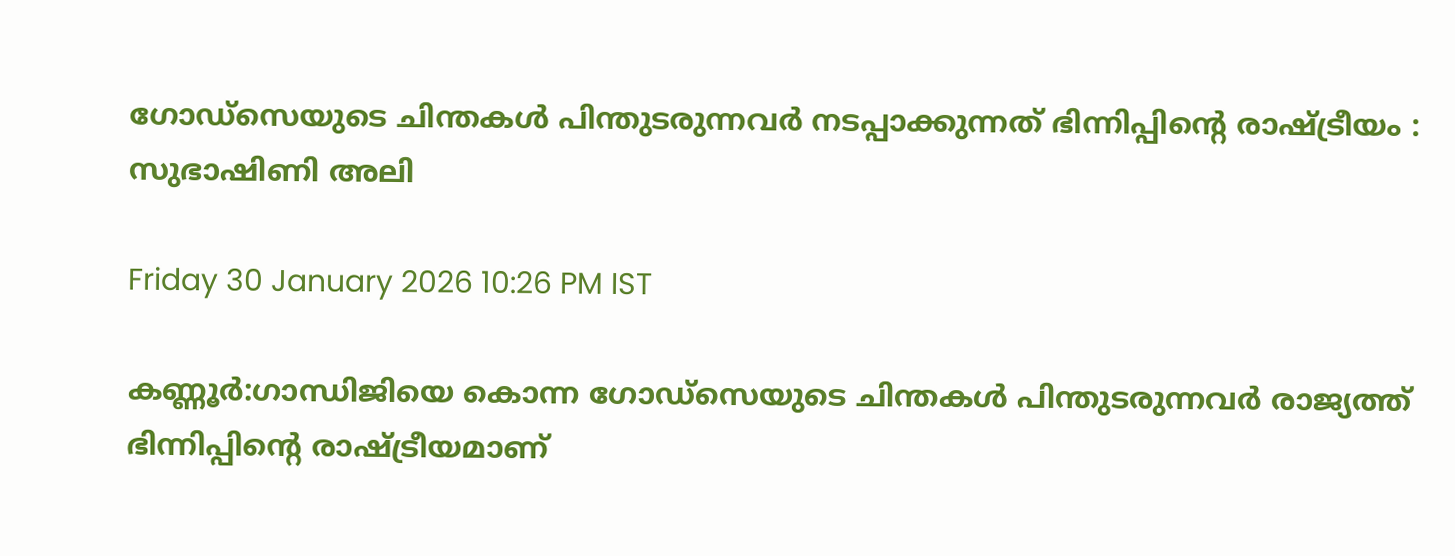ഗോഡ്‌സെയുടെ ചിന്തകൾ പിന്തുടരുന്നവർ നടപ്പാക്കുന്നത്‌ ഭിന്നിപ്പിന്റെ രാഷ്‌ട്രീയം : സുഭാഷിണി അലി

Friday 30 January 2026 10:26 PM IST

കണ്ണൂർ:ഗാന്ധിജിയെ കൊന്ന ഗോഡ്‌സെയുടെ ചിന്തകൾ പിന്തുടരുന്നവർ രാജ്യത്ത്‌ ഭിന്നിപ്പിന്റെ രാഷ്‌ട്രീയമാണ്‌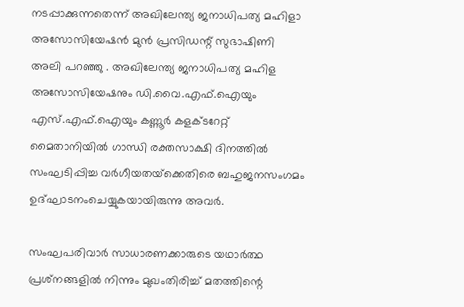നടപ്പാക്കുന്നതെന്ന്‌ അഖിലേന്ത്യ ജനാധിപത്യ മഹിളാ അസോസിയേഷൻ മുൻ പ്രസിഡന്റ്‌ സുഭാഷിണി അലി പറഞ്ഞു . അഖിലേന്ത്യ ജനാധിപത്യ മഹിള അസോസിയേഷനും ഡി.വൈ.എഫ്‌.ഐയും എസ്‌.എഫ്.ഐയും കണ്ണൂർ കളക്ടറേറ്റ്‌ മൈതാനിയിൽ ഗാന്ധി രക്തസാക്ഷി ദിനത്തിൽ സംഘടിപ്പിച്ച വർഗീയതയ്‌ക്കെതിരെ ബഹുജനസംഗമം ഉദ്‌ഘാടനംചെയ്യുകയായിരുന്നു അവർ.

സംഘപരിവാർ സാധാരണക്കാരുടെ യഥാർത്ഥ പ്രശ്‌നങ്ങളിൽ നിന്നും മുഖംതിരിച്ച്‌ മതത്തിന്റെ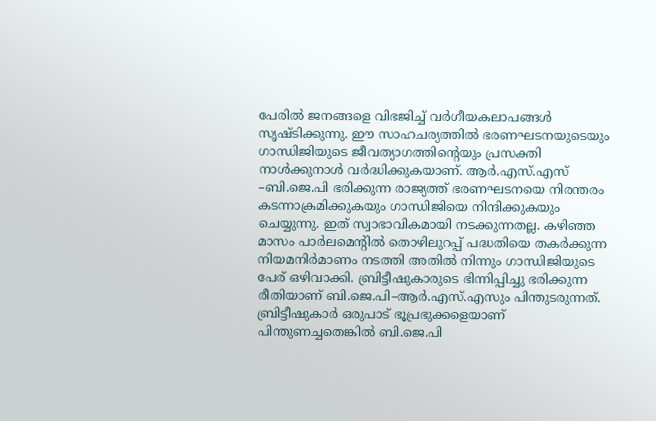പേരിൽ ജനങ്ങളെ വിഭജിച്ച്‌ വർഗീയകലാപങ്ങൾ സൃഷ്‌ടിക്കുന്നു. ഇ‍ൗ സാഹചര്യത്തിൽ ഭരണഘടനയുടെയും ഗാന്ധിജിയുടെ ജീവത്യാഗത്തിന്റെയും പ്രസക്തി നാൾക്കുനാൾ വർദ്ധിക്കുകയാണ്‌. ആർ.എസ്‌.എസ്‌ –ബി.ജെ.പി ഭരിക്കുന്ന രാജ്യത്ത്‌ ഭരണഘടനയെ നിരന്തരം കടന്നാക്രമിക്കുകയും ഗാന്ധിജിയെ നിന്ദിക്കുകയും ചെയ്യുന്നു. ഇത്‌ സ്വാഭാവികമായി നടക്കുന്നതല്ല. കഴിഞ്ഞ മാസം പാർലമെന്റിൽ തൊഴിലുറപ്പ്‌ പദ്ധതിയെ തകർക്കുന്ന നിയമനിർമാണം നടത്തി അതിൽ നിന്നും ഗാന്ധിജിയുടെ പേര്‌ ഒഴിവാക്കി. ബ്രിട്ടീഷുകാരുടെ ഭിന്നിപ്പിച്ചു ഭരിക്കുന്ന രീതിയാണ്‌ ബി.ജെ.പി–ആർ.എസ്.എസും പിന്തുടരുന്നത്‌. ബ്രിട്ടീഷുകാർ ഒരുപാട്‌ ഭൂപ്രഭുക്കളെയാണ്‌ പിന്തുണച്ചതെങ്കിൽ ബി.ജെ.പി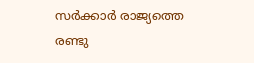സർക്കാർ രാജ്യത്തെ രണ്ടു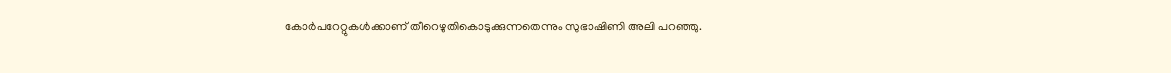കോർപറേറ്റുകൾക്കാണ്‌ തീറെഴുതികൊടുക്കുന്നതെന്നും സുഭാഷിണി അലി പറഞ്ഞു.